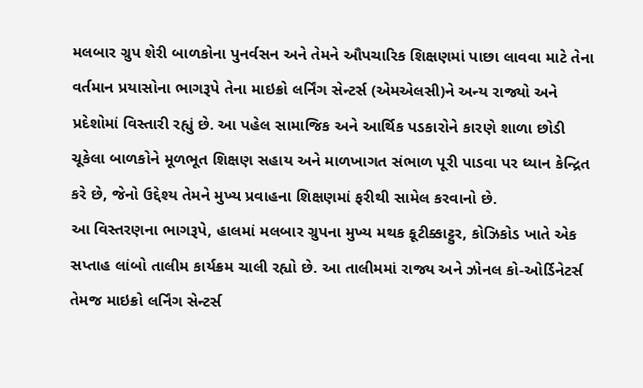મલબાર ગ્રુપ શેરી બાળકોના પુનર્વસન અને તેમને ઔપચારિક શિક્ષણમાં પાછા લાવવા માટે તેના વર્તમાન પ્રયાસોના ભાગરૂપે તેના માઇક્રો લર્નિંગ સેન્ટર્સ (એમએલસી)ને અન્ય રાજ્યો અને પ્રદેશોમાં વિસ્તારી રહ્યું છે. આ પહેલ સામાજિક અને આર્થિક પડકારોને કારણે શાળા છોડી ચૂકેલા બાળકોને મૂળભૂત શિક્ષણ સહાય અને માળખાગત સંભાળ પૂરી પાડવા પર ધ્યાન કેન્દ્રિત કરે છે, જેનો ઉદ્દેશ્ય તેમને મુખ્ય પ્રવાહના શિક્ષણમાં ફરીથી સામેલ કરવાનો છે.
આ વિસ્તરણના ભાગરૂપે, હાલમાં મલબાર ગ્રુપના મુખ્ય મથક કૂટીક્કાટ્ટુર, કોઝિકોડ ખાતે એક સપ્તાહ લાંબો તાલીમ કાર્યક્રમ ચાલી રહ્યો છે. આ તાલીમમાં રાજ્ય અને ઝોનલ કો-ઓર્ડિનેટર્સ તેમજ માઇક્રો લર્નિંગ સેન્ટર્સ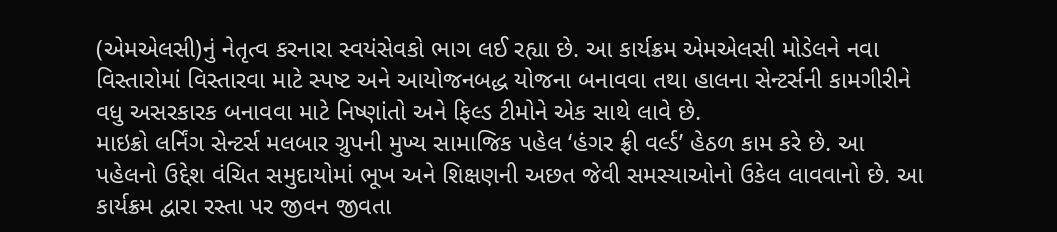(એમએલસી)નું નેતૃત્વ કરનારા સ્વયંસેવકો ભાગ લઈ રહ્યા છે. આ કાર્યક્રમ એમએલસી મોડેલને નવા વિસ્તારોમાં વિસ્તારવા માટે સ્પષ્ટ અને આયોજનબદ્ધ યોજના બનાવવા તથા હાલના સેન્ટર્સની કામગીરીને વધુ અસરકારક બનાવવા માટે નિષ્ણાંતો અને ફિલ્ડ ટીમોને એક સાથે લાવે છે.
માઇક્રો લર્નિંગ સેન્ટર્સ મલબાર ગ્રુપની મુખ્ય સામાજિક પહેલ ‘હંગર ફ્રી વર્લ્ડ’ હેઠળ કામ કરે છે. આ પહેલનો ઉદ્દેશ વંચિત સમુદાયોમાં ભૂખ અને શિક્ષણની અછત જેવી સમસ્યાઓનો ઉકેલ લાવવાનો છે. આ કાર્યક્રમ દ્વારા રસ્તા પર જીવન જીવતા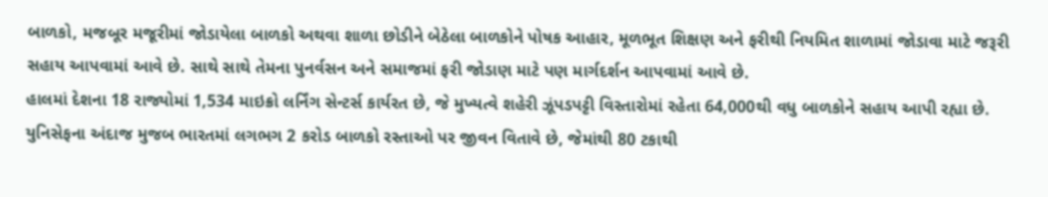બાળકો, મજબૂર મજૂરીમાં જોડાયેલા બાળકો અથવા શાળા છોડીને બેઠેલા બાળકોને પોષક આહાર, મૂળભૂત શિક્ષણ અને ફરીથી નિયમિત શાળામાં જોડાવા માટે જરૂરી સહાય આપવામાં આવે છે. સાથે સાથે તેમના પુનર્વસન અને સમાજમાં ફરી જોડાણ માટે પણ માર્ગદર્શન આપવામાં આવે છે.
હાલમાં દેશના 18 રાજ્યોમાં 1,534 માઇક્રો લર્નિંગ સેન્ટર્સ કાર્યરત છે, જે મુખ્યત્વે શહેરી ઝૂંપડપટ્ટી વિસ્તારોમાં રહેતા 64,000થી વધુ બાળકોને સહાય આપી રહ્યા છે. યુનિસેફના અંદાજ મુજબ ભારતમાં લગભગ 2 કરોડ બાળકો રસ્તાઓ પર જીવન વિતાવે છે, જેમાંથી 80 ટકાથી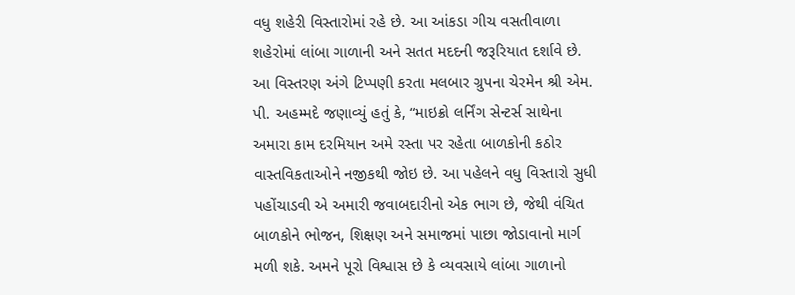વધુ શહેરી વિસ્તારોમાં રહે છે. આ આંકડા ગીચ વસતીવાળા શહેરોમાં લાંબા ગાળાની અને સતત મદદની જરૂરિયાત દર્શાવે છે.
આ વિસ્તરણ અંગે ટિપ્પણી કરતા મલબાર ગ્રુપના ચેરમેન શ્રી એમ. પી. અહમ્મદે જણાવ્યું હતું કે, “માઇક્રો લર્નિંગ સેન્ટર્સ સાથેના અમારા કામ દરમિયાન અમે રસ્તા પર રહેતા બાળકોની કઠોર વાસ્તવિકતાઓને નજીકથી જોઇ છે. આ પહેલને વધુ વિસ્તારો સુધી પહોંચાડવી એ અમારી જવાબદારીનો એક ભાગ છે, જેથી વંચિત બાળકોને ભોજન, શિક્ષણ અને સમાજમાં પાછા જોડાવાનો માર્ગ મળી શકે. અમને પૂરો વિશ્વાસ છે કે વ્યવસાયે લાંબા ગાળાનો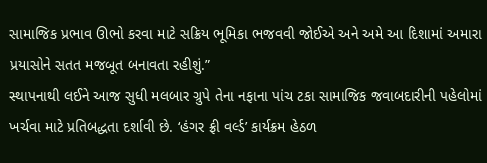સામાજિક પ્રભાવ ઊભો કરવા માટે સક્રિય ભૂમિકા ભજવવી જોઈએ અને અમે આ દિશામાં અમારા પ્રયાસોને સતત મજબૂત બનાવતા રહીશું.”
સ્થાપનાથી લઈને આજ સુધી મલબાર ગ્રુપે તેના નફાના પાંચ ટકા સામાજિક જવાબદારીની પહેલોમાં ખર્ચવા માટે પ્રતિબદ્ધતા દર્શાવી છે. ‘હંગર ફ્રી વર્લ્ડ’ કાર્યક્રમ હેઠળ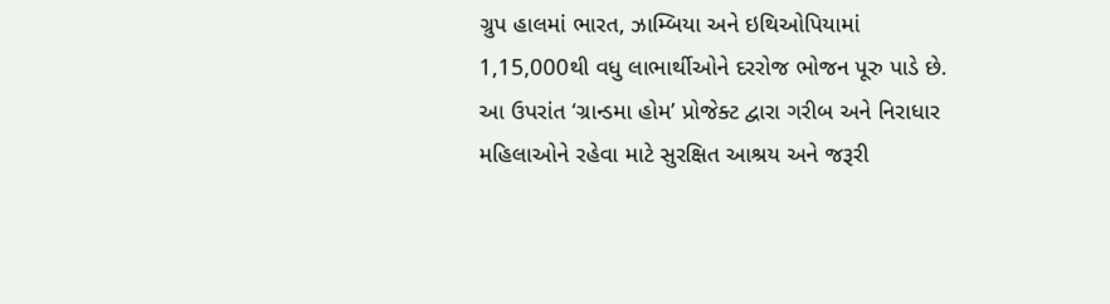ગ્રુપ હાલમાં ભારત, ઝામ્બિયા અને ઇથિઓપિયામાં 1,15,000થી વધુ લાભાર્થીઓને દરરોજ ભોજન પૂરુ પાડે છે. આ ઉપરાંત ‘ગ્રાન્ડમા હોમ’ પ્રોજેક્ટ દ્વારા ગરીબ અને નિરાધાર મહિલાઓને રહેવા માટે સુરક્ષિત આશ્રય અને જરૂરી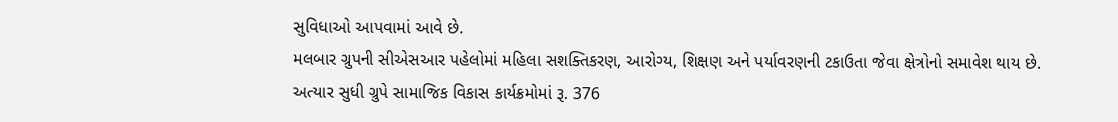સુવિધાઓ આપવામાં આવે છે.
મલબાર ગ્રુપની સીએસઆર પહેલોમાં મહિલા સશક્તિકરણ, આરોગ્ય, શિક્ષણ અને પર્યાવરણની ટકાઉતા જેવા ક્ષેત્રોનો સમાવેશ થાય છે. અત્યાર સુધી ગ્રુપે સામાજિક વિકાસ કાર્યક્રમોમાં રૂ. 376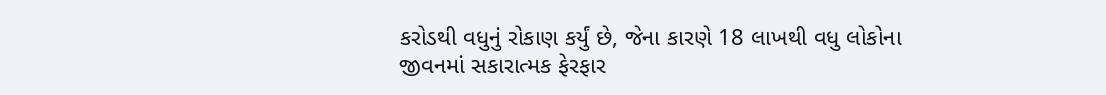કરોડથી વધુનું રોકાણ કર્યું છે, જેના કારણે 18 લાખથી વધુ લોકોના જીવનમાં સકારાત્મક ફેરફાર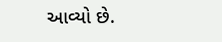આવ્યો છે.